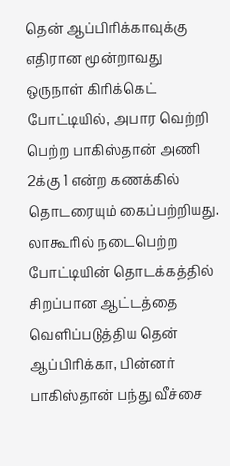தென் ஆப்பிரிக்காவுக்கு எதிரான மூன்றாவது ஒருநாள் கிரிக்கெட் போட்டியில், அபார வெற்றி பெற்ற பாகிஸ்தான் அணி 2க்கு 1 என்ற கணக்கில் தொடரையும் கைப்பற்றியது. லாகூரில் நடைபெற்ற போட்டியின் தொடக்கத்தில் சிறப்பான ஆட்டத்தை வெளிப்படுத்திய தென் ஆப்பிரிக்கா, பின்னர் பாகிஸ்தான் பந்து வீச்சை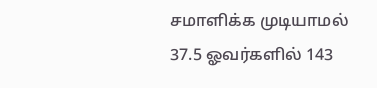சமாளிக்க முடியாமல் 37.5 ஓவர்களில் 143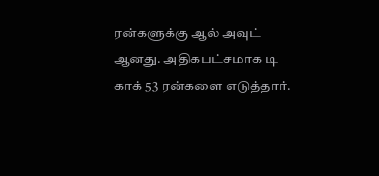ரன்களுக்கு ஆல் அவுட் ஆனது. அதிகபட்சமாக டி காக் 53 ரன்களை எடுத்தார்.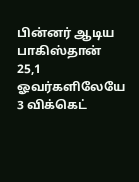பின்னர் ஆடிய பாகிஸ்தான் 25,1 ஓவர்களிலேயே 3 விக்கெட்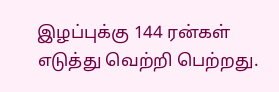இழப்புக்கு 144 ரன்கள் எடுத்து வெற்றி பெற்றது.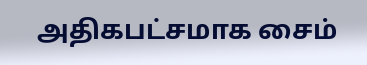அதிகபட்சமாக சைம்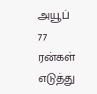அயூப் 77 ரன்கள் எடுத்து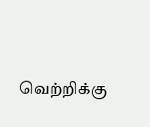வெற்றிக்கு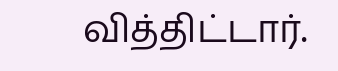வித்திட்டார்.